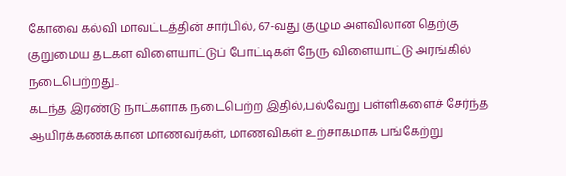கோவை கல்வி மாவட்டத்தின் சார்பில், 67-வது குழும அளவிலான தெற்கு குறுமைய தடகள விளையாட்டுப் போட்டிகள் நேரு விளையாட்டு அரங்கில் நடைபெற்றது..
கடந்த இரண்டு நாட்களாக நடைபெற்ற இதில்,பல்வேறு பள்ளிகளைச் சேர்ந்த ஆயிரக்கணக்கான மாணவர்கள், மாணவிகள் உற்சாகமாக பங்கேற்று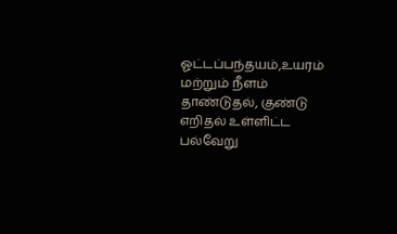ஓட்டப்பந்தயம்,உயரம் மற்றும் நீளம் தாண்டுதல், குண்டு எறிதல் உள்ளிட்ட பல்வேறு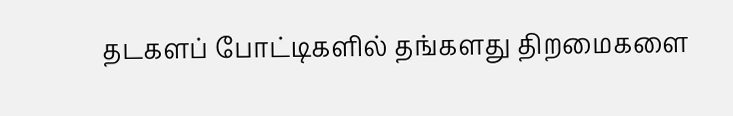தடகளப் போட்டிகளில் தங்களது திறமைகளை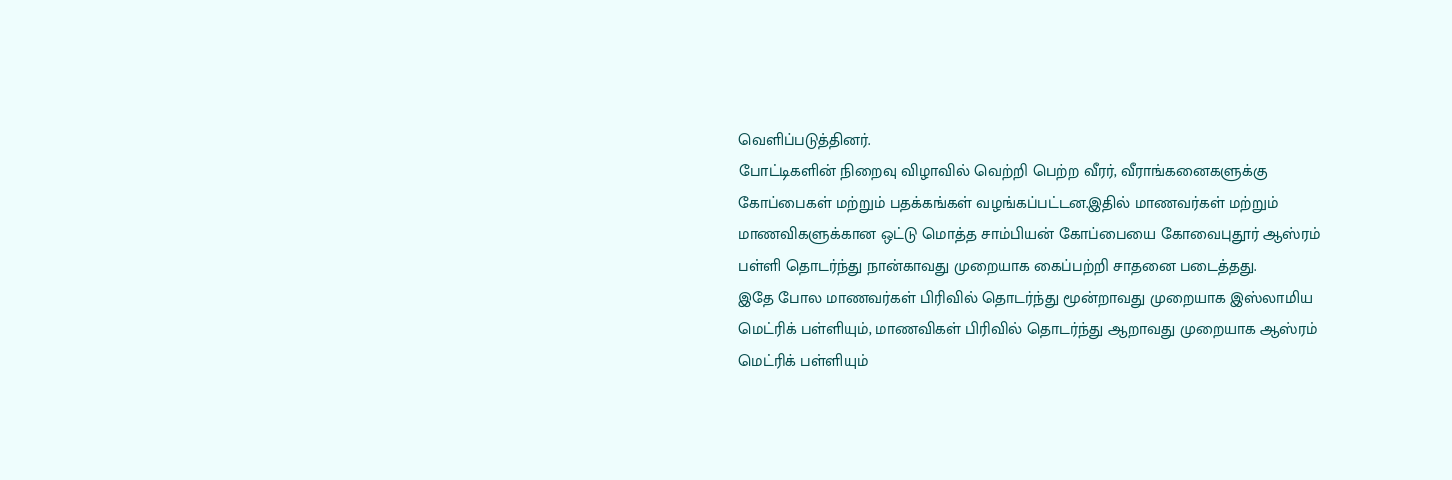வெளிப்படுத்தினர்.
போட்டிகளின் நிறைவு விழாவில் வெற்றி பெற்ற வீரர், வீராங்கனைகளுக்கு கோப்பைகள் மற்றும் பதக்கங்கள் வழங்கப்பட்டன.இதில் மாணவர்கள் மற்றும் மாணவிகளுக்கான ஒட்டு மொத்த சாம்பியன் கோப்பையை கோவைபுதூர் ஆஸ்ரம் பள்ளி தொடர்ந்து நான்காவது முறையாக கைப்பற்றி சாதனை படைத்தது.
இதே போல மாணவர்கள் பிரிவில் தொடர்ந்து மூன்றாவது முறையாக இஸ்லாமிய மெட்ரிக் பள்ளியும், மாணவிகள் பிரிவில் தொடர்ந்து ஆறாவது முறையாக ஆஸ்ரம் மெட்ரிக் பள்ளியும்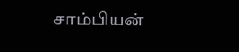சாம்பியன்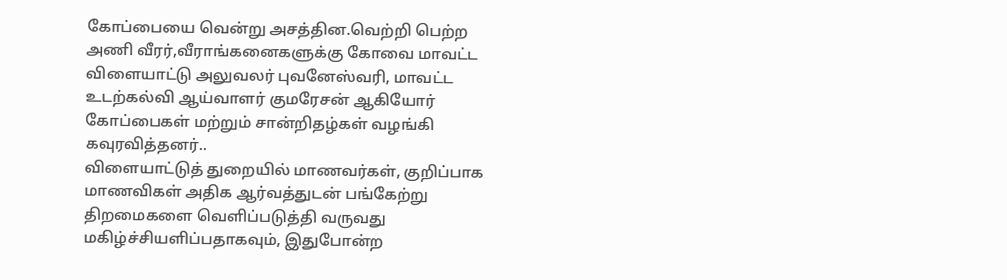கோப்பையை வென்று அசத்தின.வெற்றி பெற்ற அணி வீரர்,வீராங்கனைகளுக்கு கோவை மாவட்ட விளையாட்டு அலுவலர் புவனேஸ்வரி, மாவட்ட உடற்கல்வி ஆய்வாளர் குமரேசன் ஆகியோர் கோப்பைகள் மற்றும் சான்றிதழ்கள் வழங்கி கவுரவித்தனர்..
விளையாட்டுத் துறையில் மாணவர்கள், குறிப்பாக மாணவிகள் அதிக ஆர்வத்துடன் பங்கேற்று திறமைகளை வெளிப்படுத்தி வருவது மகிழ்ச்சியளிப்பதாகவும், இதுபோன்ற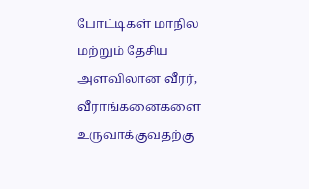போட்டிகள் மாநில மற்றும் தேசிய அளவிலான வீரர், வீராங்கனைகளை உருவாக்குவதற்கு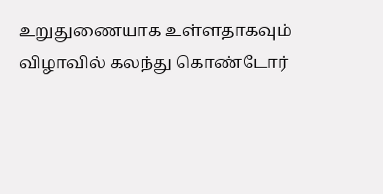உறுதுணையாக உள்ளதாகவும் விழாவில் கலந்து கொண்டோர்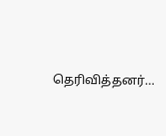தெரிவித்தனர்…